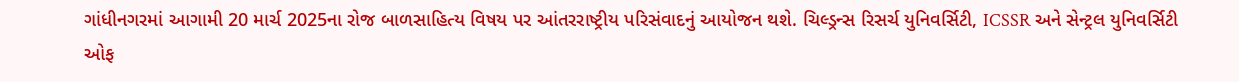ગાંધીનગરમાં આગામી 20 માર્ચ 2025ના રોજ બાળસાહિત્ય વિષય પર આંતરરાષ્ટ્રીય પરિસંવાદનું આયોજન થશે. ચિલ્ડ્રન્સ રિસર્ચ યુનિવર્સિટી, ICSSR અને સેન્ટ્રલ યુનિવર્સિટી ઓફ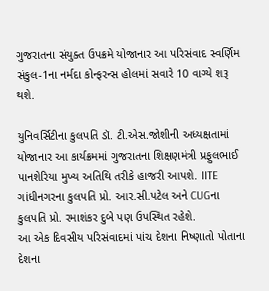ગુજરાતના સંયુક્ત ઉપક્રમે યોજાનાર આ પરિસંવાદ સ્વર્ણિમ સંકુલ-1ના નર્મદા કોન્ફરન્સ હોલમાં સવારે 10 વાગ્યે શરૂ થશે.

યુનિવર્સિટીના કુલપતિ ડૉ. ટી.એસ.જોશીની અધ્યક્ષતામાં યોજાનાર આ કાર્યક્રમમાં ગુજરાતના શિક્ષણમંત્રી પ્રફુલભાઈ પાનશેરિયા મુખ્ય અતિથિ તરીકે હાજરી આપશે. IITE ગાંધીનગરના કુલપતિ પ્રો. આર.સી.પટેલ અને CUGના કુલપતિ પ્રો. રમાશંકર દુબે પણ ઉપસ્થિત રહેશે.
આ એક દિવસીય પરિસંવાદમાં પાંચ દેશના નિષ્ણાતો પોતાના દેશના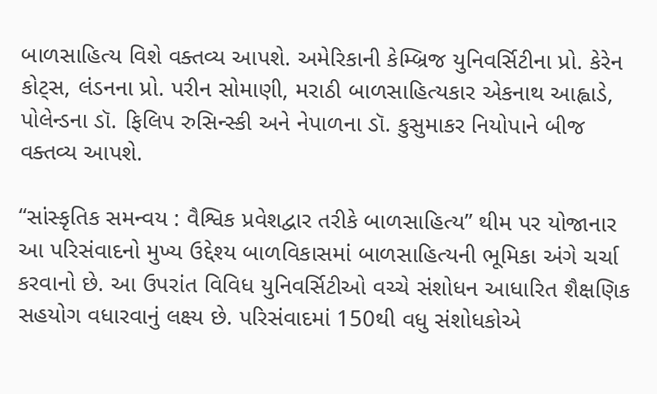બાળસાહિત્ય વિશે વક્તવ્ય આપશે. અમેરિકાની કેમ્બ્રિજ યુનિવર્સિટીના પ્રો. કેરેન કોટ્સ, લંડનના પ્રો. પરીન સોમાણી, મરાઠી બાળસાહિત્યકાર એકનાથ આહ્વાડે, પોલેન્ડના ડૉ. ફિલિપ રુસિન્સ્કી અને નેપાળના ડૉ. કુસુમાકર નિયોપાને બીજ વક્તવ્ય આપશે.

“સાંસ્કૃતિક સમન્વય : વૈશ્વિક પ્રવેશદ્વાર તરીકે બાળસાહિત્ય” થીમ પર યોજાનાર આ પરિસંવાદનો મુખ્ય ઉદ્દેશ્ય બાળવિકાસમાં બાળસાહિત્યની ભૂમિકા અંગે ચર્ચા કરવાનો છે. આ ઉપરાંત વિવિધ યુનિવર્સિટીઓ વચ્ચે સંશોધન આધારિત શૈક્ષણિક સહયોગ વધારવાનું લક્ષ્ય છે. પરિસંવાદમાં 150થી વધુ સંશોધકોએ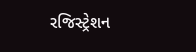રજિસ્ટ્રેશન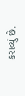કરાવ્યું છે.